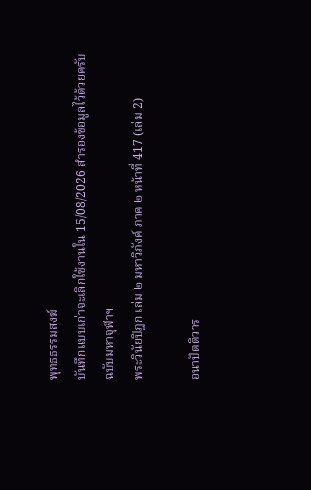พุทธธรรมสงฆ์
บันทึกแบบเก่าจะเลิกใช้งานใน 15/08/2026 สํารองข้อมูลไว้ด้วยครับ
ฉบับมหาจุฬาฯ
พระวินัยปิฎก เล่ม ๒ มหาวิภังค์ ภาค ๒ หน้าที่ 417 (เล่ม 2)

อนาปัตติวาร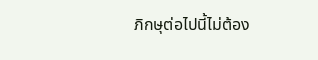ภิกษุต่อไปนี้ไม่ต้อง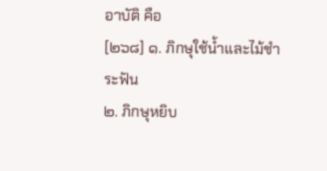อาบัติ คือ
[๒๖๘] ๑. ภิกษุใช้น้ำและไม้ชำระฟัน
๒. ภิกษุหยิบ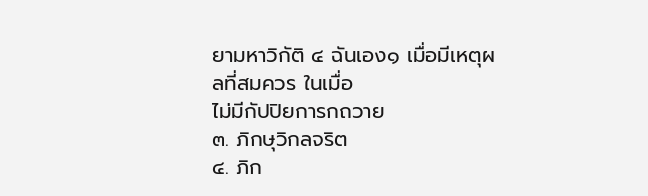ยามหาวิกัติ ๔ ฉันเอง๑ เมื่อมีเหตุผลที่สมควร ในเมื่อ
ไม่มีกัปปิยการกถวาย
๓. ภิกษุวิกลจริต
๔. ภิก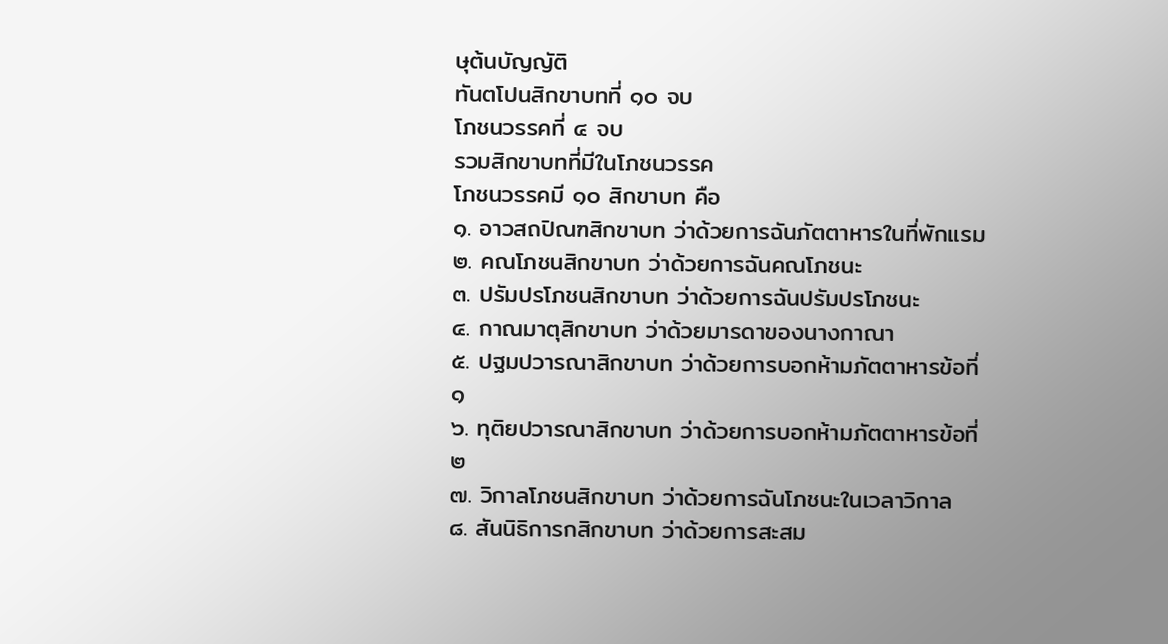ษุต้นบัญญัติ
ทันตโปนสิกขาบทที่ ๑๐ จบ
โภชนวรรคที่ ๔ จบ
รวมสิกขาบทที่มีในโภชนวรรค
โภชนวรรคมี ๑๐ สิกขาบท คือ
๑. อาวสถปิณฑสิกขาบท ว่าด้วยการฉันภัตตาหารในที่พักแรม
๒. คณโภชนสิกขาบท ว่าด้วยการฉันคณโภชนะ
๓. ปรัมปรโภชนสิกขาบท ว่าด้วยการฉันปรัมปรโภชนะ
๔. กาณมาตุสิกขาบท ว่าด้วยมารดาของนางกาณา
๕. ปฐมปวารณาสิกขาบท ว่าด้วยการบอกห้ามภัตตาหารข้อที่ ๑
๖. ทุติยปวารณาสิกขาบท ว่าด้วยการบอกห้ามภัตตาหารข้อที่ ๒
๗. วิกาลโภชนสิกขาบท ว่าด้วยการฉันโภชนะในเวลาวิกาล
๘. สันนิธิการกสิกขาบท ว่าด้วยการสะสม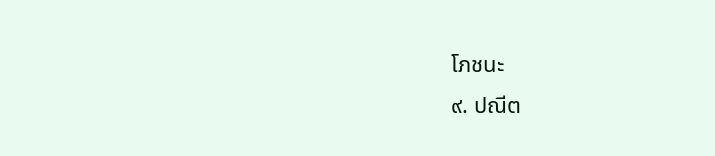โภชนะ
๙. ปณีต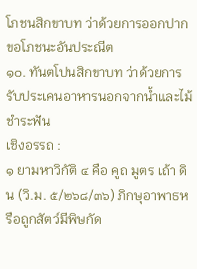โภชนสิกขาบท ว่าด้วยการออกปากขอโภชนะอันประณีต
๑๐. ทันตโปนสิกขาบท ว่าด้วยการรับประเคนอาหารนอกจากน้ำและไม้ชำระฟัน
เชิงอรรถ :
๑ ยามหาวิกัติ ๔ คือ คูถ มูตร เถ้า ดิน (วิ.ม. ๕/๒๖๘/๓๖) ภิกษุอาพาธหรือถูกสัตว์มีพิษกัด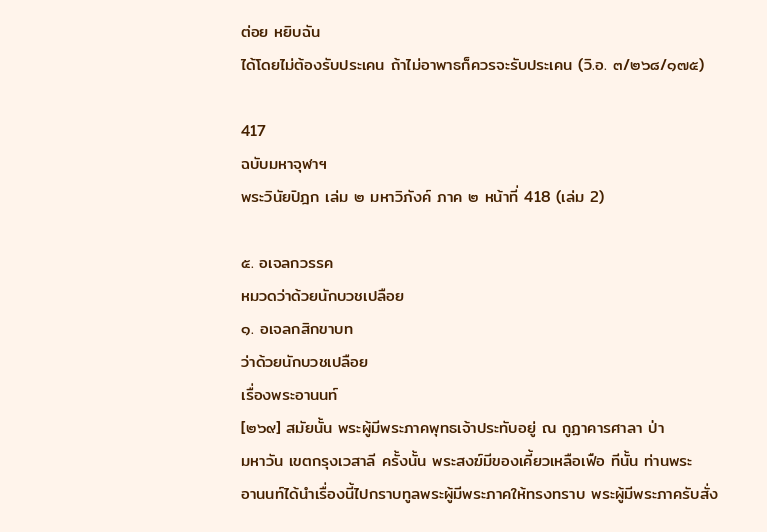ต่อย หยิบฉัน
ได้โดยไม่ต้องรับประเคน ถ้าไม่อาพาธก็ควรจะรับประเคน (วิ.อ. ๓/๒๖๘/๑๗๕)

417
ฉบับมหาจุฬาฯ
พระวินัยปิฎก เล่ม ๒ มหาวิภังค์ ภาค ๒ หน้าที่ 418 (เล่ม 2)

๕. อเจลกวรรค
หมวดว่าด้วยนักบวชเปลือย
๑. อเจลกสิกขาบท
ว่าด้วยนักบวชเปลือย
เรื่องพระอานนท์
[๒๖๙] สมัยนั้น พระผู้มีพระภาคพุทธเจ้าประทับอยู่ ณ กูฏาคารศาลา ป่า
มหาวัน เขตกรุงเวสาลี ครั้งนั้น พระสงฆ์มีของเคี้ยวเหลือเฟือ ทีนั้น ท่านพระ
อานนท์ได้นำเรื่องนี้ไปกราบทูลพระผู้มีพระภาคให้ทรงทราบ พระผู้มีพระภาครับสั่ง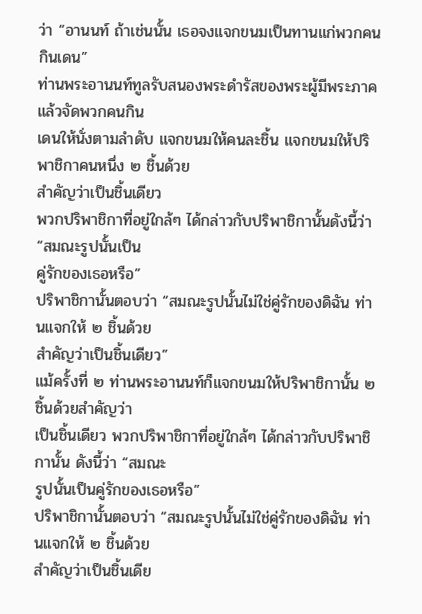ว่า “อานนท์ ถ้าเช่นนั้น เธอจงแจกขนมเป็นทานแก่พวกคนกินเดน”
ท่านพระอานนท์ทูลรับสนองพระดำรัสของพระผู้มีพระภาค แล้วจัดพวกคนกิน
เดนให้นั่งตามลำดับ แจกขนมให้คนละชิ้น แจกขนมให้ปริพาชิกาคนหนึ่ง ๒ ชิ้นด้วย
สำคัญว่าเป็นชิ้นเดียว
พวกปริพาชิกาที่อยู่ใกล้ๆ ได้กล่าวกับปริพาชิกานั้นดังนี้ว่า “สมณะรูปนั้นเป็น
คู่รักของเธอหรือ”
ปริพาชิกานั้นตอบว่า “สมณะรูปนั้นไม่ใช่คู่รักของดิฉัน ท่านแจกให้ ๒ ชิ้นด้วย
สำคัญว่าเป็นชิ้นเดียว”
แม้ครั้งที่ ๒ ท่านพระอานนท์ก็แจกขนมให้ปริพาชิกานั้น ๒ ชิ้นด้วยสำคัญว่า
เป็นชิ้นเดียว พวกปริพาชิกาที่อยู่ใกล้ๆ ได้กล่าวกับปริพาชิกานั้น ดังนี้ว่า “สมณะ
รูปนั้นเป็นคู่รักของเธอหรือ”
ปริพาชิกานั้นตอบว่า “สมณะรูปนั้นไม่ใช่คู่รักของดิฉัน ท่านแจกให้ ๒ ชิ้นด้วย
สำคัญว่าเป็นชิ้นเดีย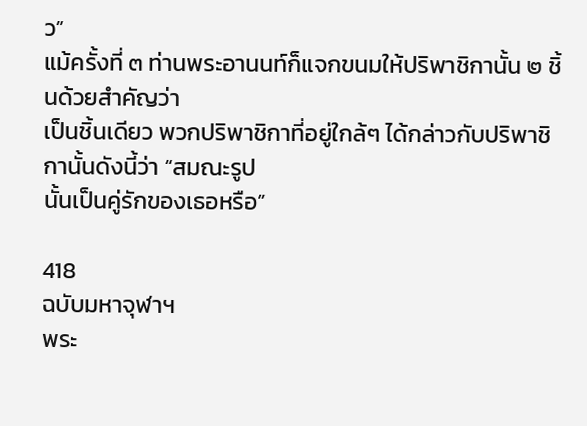ว”
แม้ครั้งที่ ๓ ท่านพระอานนท์ก็แจกขนมให้ปริพาชิกานั้น ๒ ชิ้นด้วยสำคัญว่า
เป็นชิ้นเดียว พวกปริพาชิกาที่อยู่ใกล้ๆ ได้กล่าวกับปริพาชิกานั้นดังนี้ว่า “สมณะรูป
นั้นเป็นคู่รักของเธอหรือ”

418
ฉบับมหาจุฬาฯ
พระ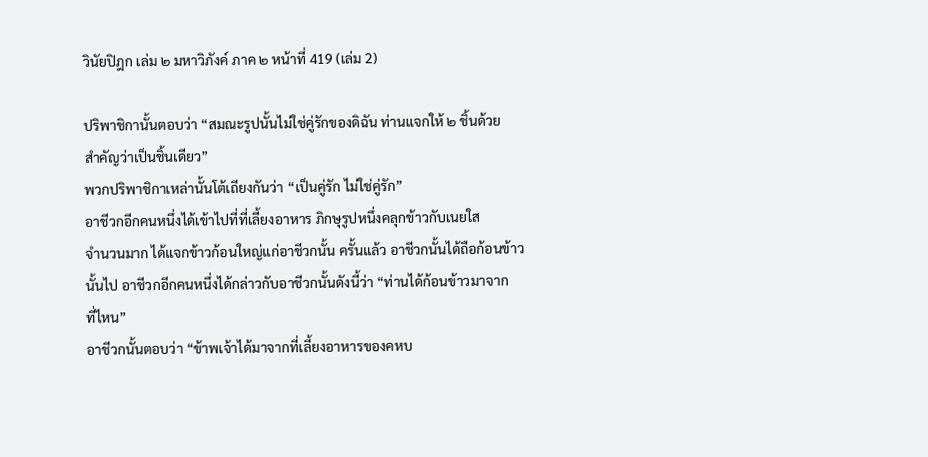วินัยปิฎก เล่ม ๒ มหาวิภังค์ ภาค ๒ หน้าที่ 419 (เล่ม 2)

ปริพาชิกานั้นตอบว่า “สมณะรูปนั้นไม่ใช่คู่รักของดิฉัน ท่านแจกให้ ๒ ชิ้นด้วย
สำคัญว่าเป็นชิ้นเดียว”
พวกปริพาชิกาเหล่านั้นโต้เถียงกันว่า “เป็นคู่รัก ไม่ใช่คู่รัก”
อาชีวกอีกคนหนึ่งได้เข้าไปที่ที่เลี้ยงอาหาร ภิกษุรูปหนึ่งคลุกข้าวกับเนยใส
จำนวนมาก ได้แจกข้าวก้อนใหญ่แก่อาชีวกนั้น ครั้นแล้ว อาชีวกนั้นได้ถือก้อนข้าว
นั้นไป อาชีวกอีกคนหนึ่งได้กล่าวกับอาชีวกนั้นดังนี้ว่า “ท่านได้ก้อนข้าวมาจาก
ที่ไหน”
อาชีวกนั้นตอบว่า “ข้าพเจ้าได้มาจากที่เลี้ยงอาหารของคหบ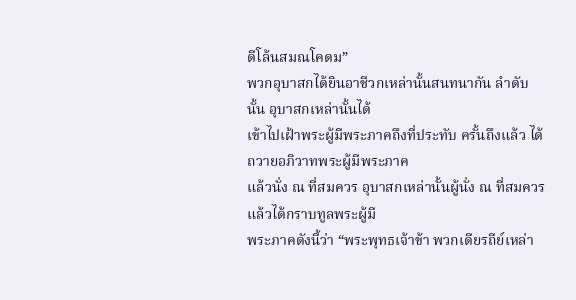ดีโล้นสมณโคดม”
พวกอุบาสกได้ยินอาชีวกเหล่านั้นสนทนากัน ลำดับนั้น อุบาสกเหล่านั้นได้
เข้าไปเฝ้าพระผู้มีพระภาคถึงที่ประทับ ครั้นถึงแล้ว ได้ถวายอภิวาทพระผู้มีพระภาค
แล้วนั่ง ณ ที่สมควร อุบาสกเหล่านั้นผู้นั่ง ณ ที่สมควรแล้วได้กราบทูลพระผู้มี
พระภาคดังนี้ว่า “พระพุทธเจ้าข้า พวกเดียรถีย์เหล่า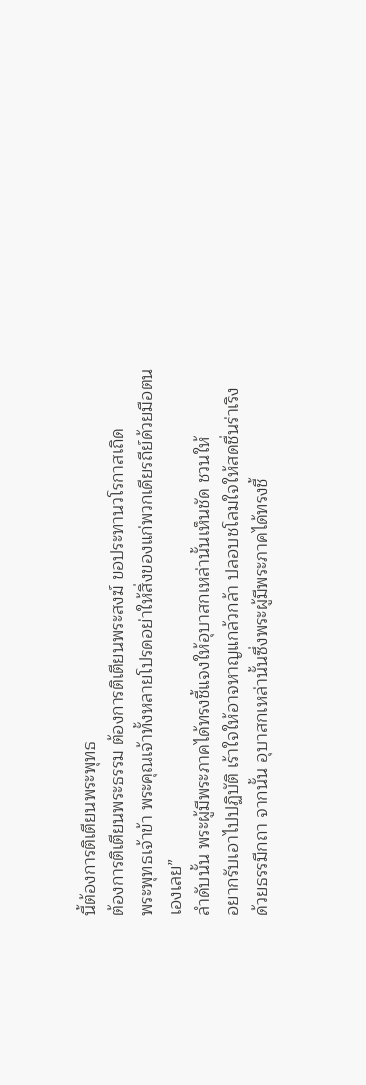นี้ต้องการติเตียนพระพุทธ
ต้องการติเตียนพระธรรม ต้องการติเตียนพระสงฆ์ ขอประทานวโรกาสเถิด
พระพุทธเจ้าข้า พระคุณเจ้าทั้งหลายโปรดอย่าให้สิ่งของแก่พวกเดียรถีย์ด้วยมือตน
เองเลย”
ลำดับนั้น พระผู้มีพระภาคได้ทรงชี้แจงให้อุบาสกเหล่านั้นเห็นชัด ชวนให้
อยากรับเอาไปปฏิบัติ เร้าใจให้อาจหาญแกล้วกล้า ปลอบชโลมใจให้สดชื่นร่าเริง
ด้วยธรรมีกถา จากนั้น อุบาสกเหล่านั้นซึ่งพระผู้มีพระภาคได้ทรงชี้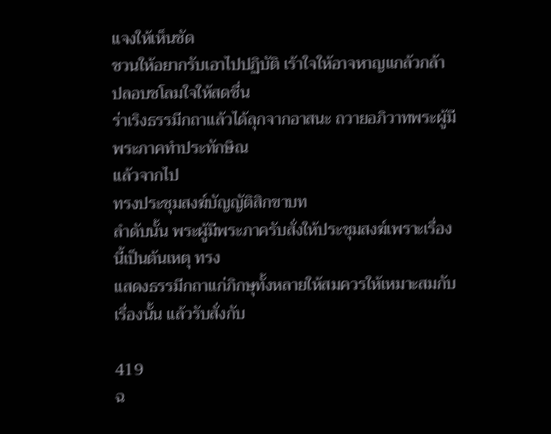แจงให้เห็นชัด
ชวนให้อยากรับเอาไปปฏิบัติ เร้าใจให้อาจหาญแกล้วกล้า ปลอบชโลมใจให้สดชื่น
ร่าเริงธรรมีกถาแล้วได้ลุกจากอาสนะ ถวายอภิวาทพระผู้มีพระภาคทำประทักษิณ
แล้วจากไป
ทรงประชุมสงฆ์บัญญัติสิกขาบท
ลำดับนั้น พระผู้มีพระภาครับสั่งให้ประชุมสงฆ์เพราะเรื่องนี้เป็นต้นเหตุ ทรง
แสดงธรรมีกถาแก่ภิกษุทั้งหลายให้สมควรให้เหมาะสมกับเรื่องนั้น แล้วรับสั่งกับ

419
ฉ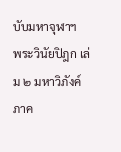บับมหาจุฬาฯ
พระวินัยปิฎก เล่ม ๒ มหาวิภังค์ ภาค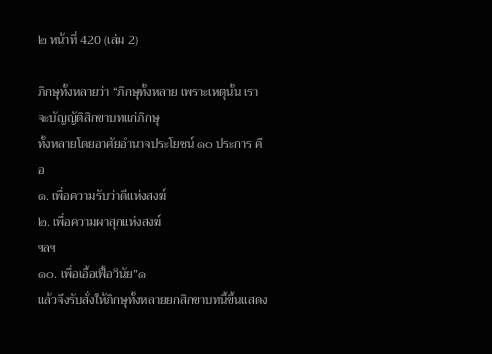๒ หน้าที่ 420 (เล่ม 2)

ภิกษุทั้งหลายว่า “ภิกษุทั้งหลาย เพราะเหตุนั้น เราจะบัญญัติสิกขาบทแก่ภิกษุ
ทั้งหลายโดยอาศัยอำนาจประโยชน์ ๑๐ ประการ คือ
๑. เพื่อความรับว่าดีแห่งสงฆ์
๒. เพื่อความผาสุกแห่งสงฆ์
ฯลฯ
๑๐. เพื่อเอื้อเฟื้อวินัย”๑
แล้วจึงรับสั่งให้ภิกษุทั้งหลายยกสิกขาบทนี้ขึ้นแสดง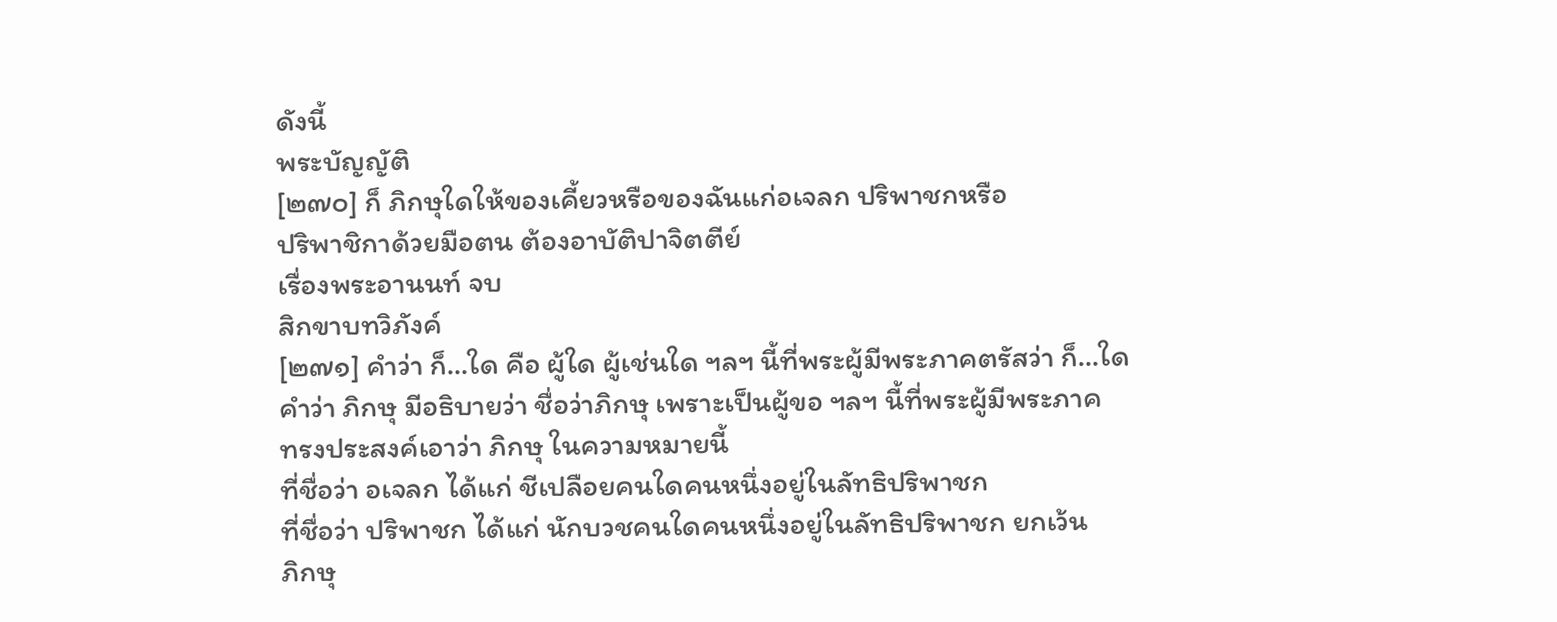ดังนี้
พระบัญญัติ
[๒๗๐] ก็ ภิกษุใดให้ของเคี้ยวหรือของฉันแก่อเจลก ปริพาชกหรือ
ปริพาชิกาด้วยมือตน ต้องอาบัติปาจิตตีย์
เรื่องพระอานนท์ จบ
สิกขาบทวิภังค์
[๒๗๑] คำว่า ก็…ใด คือ ผู้ใด ผู้เช่นใด ฯลฯ นี้ที่พระผู้มีพระภาคตรัสว่า ก็…ใด
คำว่า ภิกษุ มีอธิบายว่า ชื่อว่าภิกษุ เพราะเป็นผู้ขอ ฯลฯ นี้ที่พระผู้มีพระภาค
ทรงประสงค์เอาว่า ภิกษุ ในความหมายนี้
ที่ชื่อว่า อเจลก ได้แก่ ชีเปลือยคนใดคนหนึ่งอยู่ในลัทธิปริพาชก
ที่ชื่อว่า ปริพาชก ได้แก่ นักบวชคนใดคนหนึ่งอยู่ในลัทธิปริพาชก ยกเว้น
ภิกษุ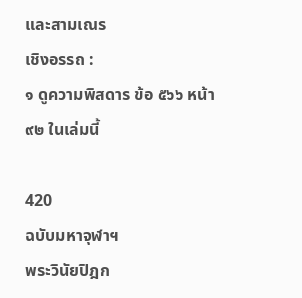และสามเณร
เชิงอรรถ :
๑ ดูความพิสดาร ข้อ ๕๖๖ หน้า ๙๒ ในเล่มนี้

420
ฉบับมหาจุฬาฯ
พระวินัยปิฎก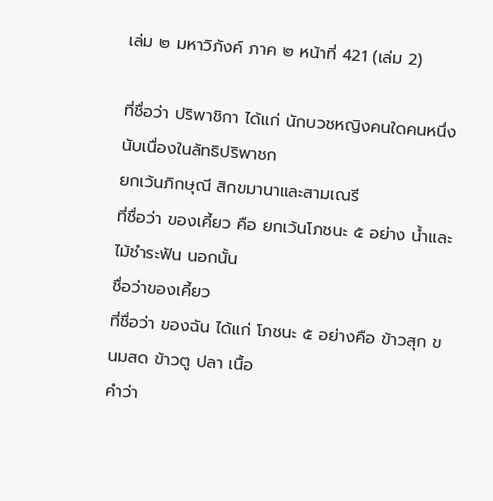เล่ม ๒ มหาวิภังค์ ภาค ๒ หน้าที่ 421 (เล่ม 2)

ที่ชื่อว่า ปริพาชิกา ได้แก่ นักบวชหญิงคนใดคนหนึ่งนับเนื่องในลัทธิปริพาชก
ยกเว้นภิกษุณี สิกขมานาและสามเณรี
ที่ชื่อว่า ของเคี้ยว คือ ยกเว้นโภชนะ ๕ อย่าง น้ำและไม้ชำระฟัน นอกนั้น
ชื่อว่าของเคี้ยว
ที่ชื่อว่า ของฉัน ได้แก่ โภชนะ ๕ อย่างคือ ข้าวสุก ขนมสด ข้าวตู ปลา เนื้อ
คำว่า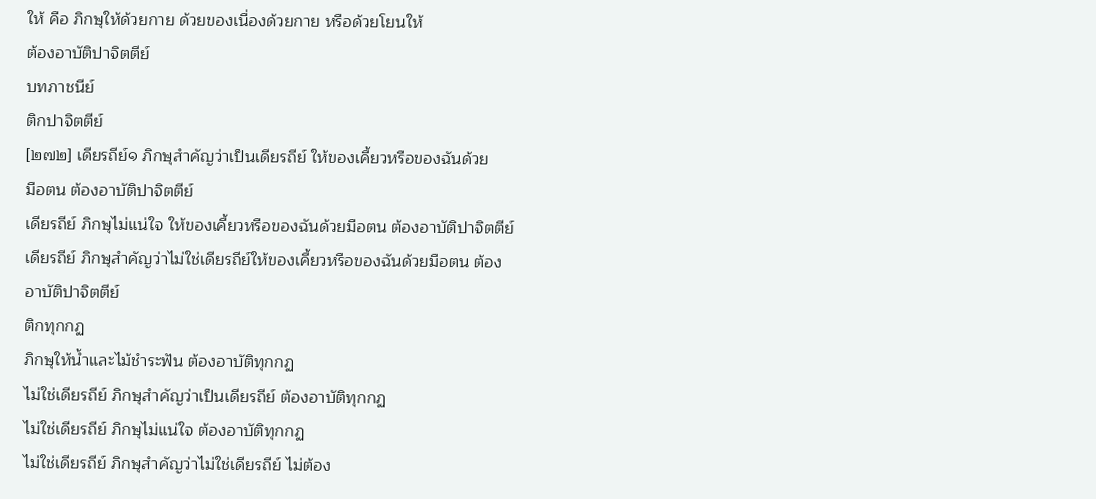ให้ คือ ภิกษุให้ด้วยกาย ด้วยของเนื่องด้วยกาย หรือด้วยโยนให้
ต้องอาบัติปาจิตตีย์
บทภาชนีย์
ติกปาจิตตีย์
[๒๗๒] เดียรถีย์๑ ภิกษุสำคัญว่าเป็นเดียรถีย์ ให้ของเคี้ยวหรือของฉันด้วย
มือตน ต้องอาบัติปาจิตตีย์
เดียรถีย์ ภิกษุไม่แน่ใจ ให้ของเคี้ยวหรือของฉันด้วยมือตน ต้องอาบัติปาจิตตีย์
เดียรถีย์ ภิกษุสำคัญว่าไม่ใช่เดียรถีย์ให้ของเคี้ยวหรือของฉันด้วยมือตน ต้อง
อาบัติปาจิตตีย์
ติกทุกกฏ
ภิกษุให้น้ำและไม้ชำระฟัน ต้องอาบัติทุกกฏ
ไม่ใช่เดียรถีย์ ภิกษุสำคัญว่าเป็นเดียรถีย์ ต้องอาบัติทุกกฏ
ไม่ใช่เดียรถีย์ ภิกษุไม่แน่ใจ ต้องอาบัติทุกกฏ
ไม่ใช่เดียรถีย์ ภิกษุสำคัญว่าไม่ใช่เดียรถีย์ ไม่ต้อง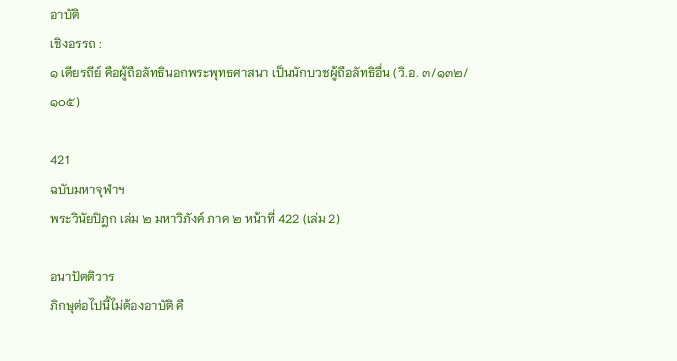อาบัติ
เชิงอรรถ :
๑ เดียรถีย์ คือผู้ถือลัทธินอกพระพุทธศาสนา เป็นนักบวชผู้ถือลัทธิอื่น (วิ.อ. ๓/๑๓๒/๑๐๕)

421
ฉบับมหาจุฬาฯ
พระวินัยปิฎก เล่ม ๒ มหาวิภังค์ ภาค ๒ หน้าที่ 422 (เล่ม 2)

อนาปัตติวาร
ภิกษุต่อไปนี้ไม่ต้องอาบัติ คื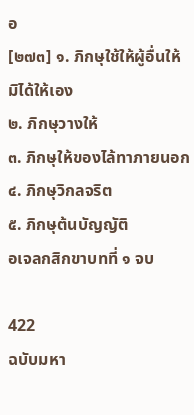อ
[๒๗๓] ๑. ภิกษุใช้ให้ผู้อื่นให้ มิได้ให้เอง
๒. ภิกษุวางให้
๓. ภิกษุให้ของไล้ทาภายนอก
๔. ภิกษุวิกลจริต
๕. ภิกษุต้นบัญญัติ
อเจลกสิกขาบทที่ ๑ จบ

422
ฉบับมหา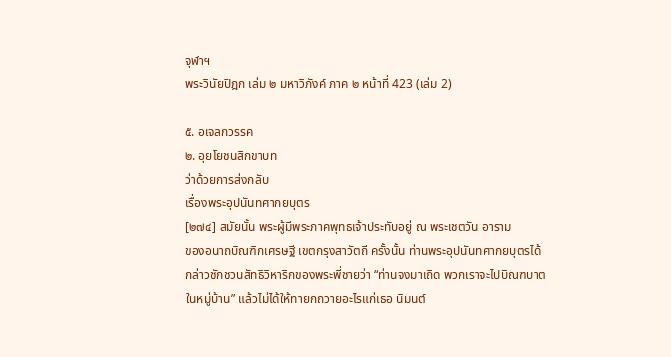จุฬาฯ
พระวินัยปิฎก เล่ม ๒ มหาวิภังค์ ภาค ๒ หน้าที่ 423 (เล่ม 2)

๕. อเจลกวรรค
๒. อุยโยชนสิกขาบท
ว่าด้วยการส่งกลับ
เรื่องพระอุปนันทศากยบุตร
[๒๗๔] สมัยนั้น พระผู้มีพระภาคพุทธเจ้าประทับอยู่ ณ พระเชตวัน อาราม
ของอนาถบิณฑิกเศรษฐี เขตกรุงสาวัตถี ครั้งนั้น ท่านพระอุปนันทศากยบุตรได้
กล่าวชักชวนสัทธิวิหาริกของพระพี่ชายว่า “ท่านจงมาเถิด พวกเราจะไปบิณฑบาต
ในหมู่บ้าน” แล้วไม่ได้ให้ทายกถวายอะไรแก่เธอ นิมนต์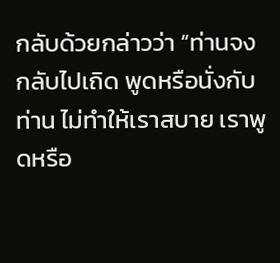กลับด้วยกล่าวว่า “ท่านจง
กลับไปเถิด พูดหรือนั่งกับท่าน ไม่ทำให้เราสบาย เราพูดหรือ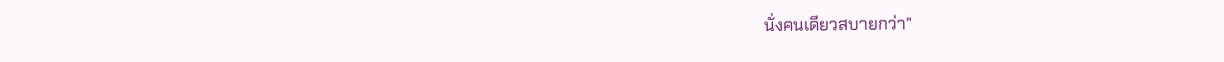นั่งคนเดียวสบายกว่า”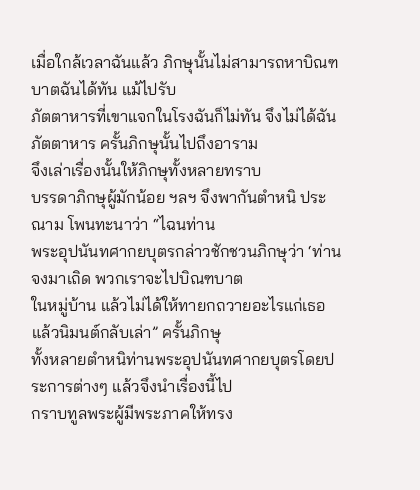เมื่อใกล้เวลาฉันแล้ว ภิกษุนั้นไม่สามารถหาบิณฑบาตฉันได้ทัน แม้ไปรับ
ภัตตาหารที่เขาแจกในโรงฉันก็ไม่ทัน จึงไม่ได้ฉันภัตตาหาร ครั้นภิกษุนั้นไปถึงอาราม
จึงเล่าเรื่องนั้นให้ภิกษุทั้งหลายทราบ
บรรดาภิกษุผู้มักน้อย ฯลฯ จึงพากันตำหนิ ประณาม โพนทะนาว่า “ไฉนท่าน
พระอุปนันทศากยบุตรกล่าวชักชวนภิกษุว่า ‘ท่านจงมาเถิด พวกเราจะไปบิณฑบาต
ในหมู่บ้าน แล้วไม่ได้ให้ทายกถวายอะไรแก่เธอ แล้วนิมนต์กลับเล่า” ครั้นภิกษุ
ทั้งหลายตำหนิท่านพระอุปนันทศากยบุตรโดยประการต่างๆ แล้วจึงนำเรื่องนี้ไป
กราบทูลพระผู้มีพระภาคให้ทรง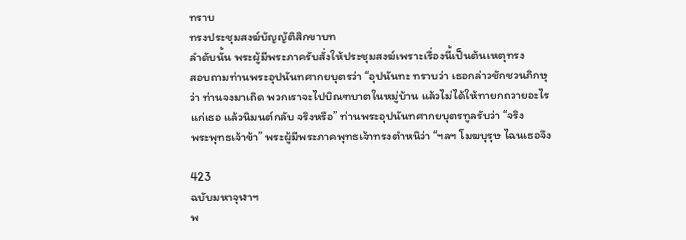ทราบ
ทรงประชุมสงฆ์บัญญัติสิกขาบท
ลำดับนั้น พระผู้มีพระภาครับสั่งให้ประชุมสงฆ์เพราะเรื่องนี้เป็นต้นเหตุทรง
สอบถามท่านพระอุปนันทศากยบุตรว่า “อุปนันทะ ทราบว่า เธอกล่าวชักชวนภิกษุ
ว่า ท่านจงมาเถิด พวกเราจะไปบิณฑบาตในหมู่บ้าน แล้วไม่ได้ให้ทายกถวายอะไร
แก่เธอ แล้วนิมนต์กลับ จริงหรือ” ท่านพระอุปนันทศากยบุตรทูลรับว่า “จริง
พระพุทธเจ้าข้า” พระผู้มีพระภาคพุทธเจ้าทรงตำหนิว่า “ฯลฯ โมฆบุรุษ ไฉนเธอจึง

423
ฉบับมหาจุฬาฯ
พ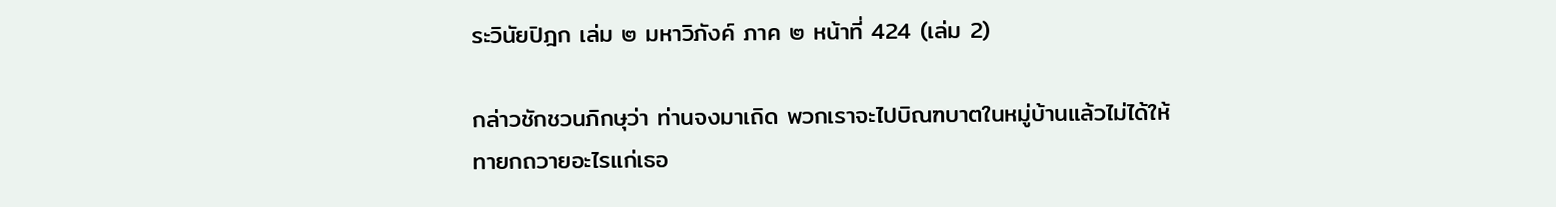ระวินัยปิฎก เล่ม ๒ มหาวิภังค์ ภาค ๒ หน้าที่ 424 (เล่ม 2)

กล่าวชักชวนภิกษุว่า ท่านจงมาเถิด พวกเราจะไปบิณฑบาตในหมู่บ้านแล้วไม่ได้ให้
ทายกถวายอะไรแก่เธอ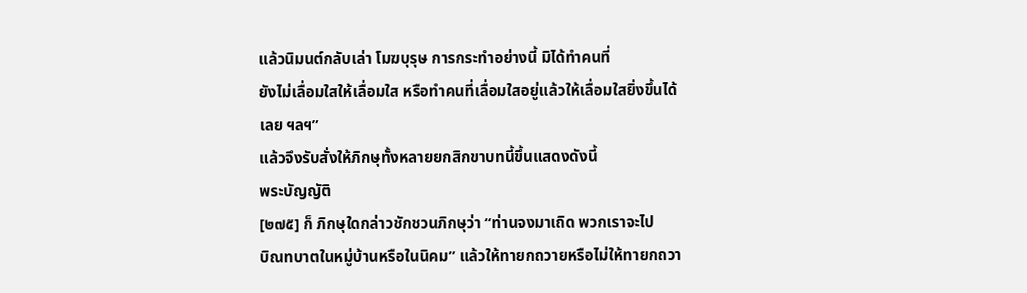แล้วนิมนต์กลับเล่า โมฆบุรุษ การกระทำอย่างนี้ มิได้ทำคนที่
ยังไม่เลื่อมใสให้เลื่อมใส หรือทำคนที่เลื่อมใสอยู่แล้วให้เลื่อมใสยิ่งขึ้นได้เลย ฯลฯ”
แล้วจึงรับสั่งให้ภิกษุทั้งหลายยกสิกขาบทนี้ขึ้นแสดงดังนี้
พระบัญญัติ
[๒๗๕] ก็ ภิกษุใดกล่าวชักชวนภิกษุว่า “ท่านจงมาเถิด พวกเราจะไป
บิณทบาตในหมู่บ้านหรือในนิคม” แล้วให้ทายกถวายหรือไม่ให้ทายกถวา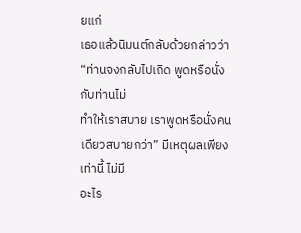ยแก่
เธอแล้วนิมนต์กลับด้วยกล่าวว่า “ท่านจงกลับไปเถิด พูดหรือนั่งกับท่านไม่
ทำให้เราสบาย เราพูดหรือนั่งคนเดียวสบายกว่า” มีเหตุผลเพียงเท่านี้ ไม่มี
อะไร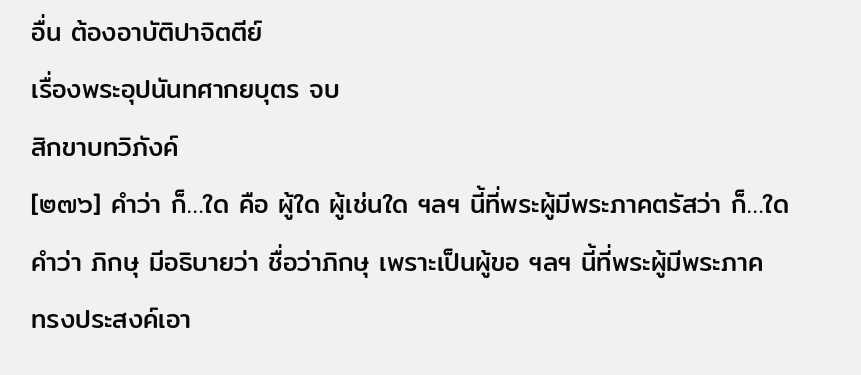อื่น ต้องอาบัติปาจิตตีย์
เรื่องพระอุปนันทศากยบุตร จบ
สิกขาบทวิภังค์
[๒๗๖] คำว่า ก็…ใด คือ ผู้ใด ผู้เช่นใด ฯลฯ นี้ที่พระผู้มีพระภาคตรัสว่า ก็…ใด
คำว่า ภิกษุ มีอธิบายว่า ชื่อว่าภิกษุ เพราะเป็นผู้ขอ ฯลฯ นี้ที่พระผู้มีพระภาค
ทรงประสงค์เอา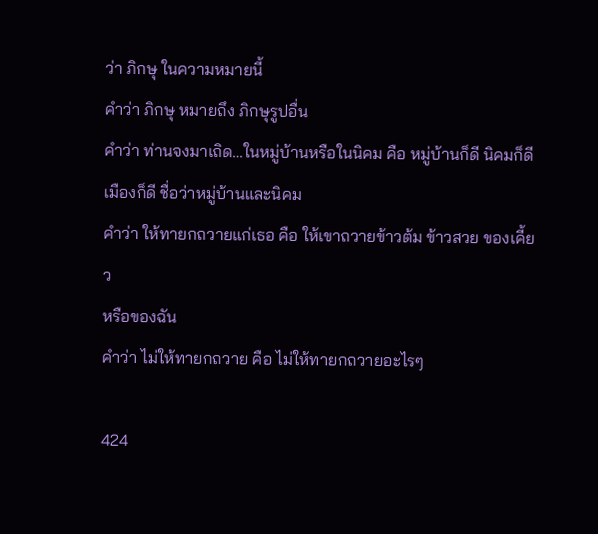ว่า ภิกษุ ในความหมายนี้
คำว่า ภิกษุ หมายถึง ภิกษุรูปอื่น
คำว่า ท่านจงมาเถิด…ในหมู่บ้านหรือในนิคม คือ หมู่บ้านก็ดี นิคมก็ดี
เมืองก็ดี ชื่อว่าหมู่บ้านและนิคม
คำว่า ให้ทายกถวายแก่เธอ คือ ให้เขาถวายข้าวต้ม ข้าวสวย ของเคี้ยว
หรือของฉัน
คำว่า ไม่ให้ทายกถวาย คือ ไม่ให้ทายกถวายอะไรๆ

424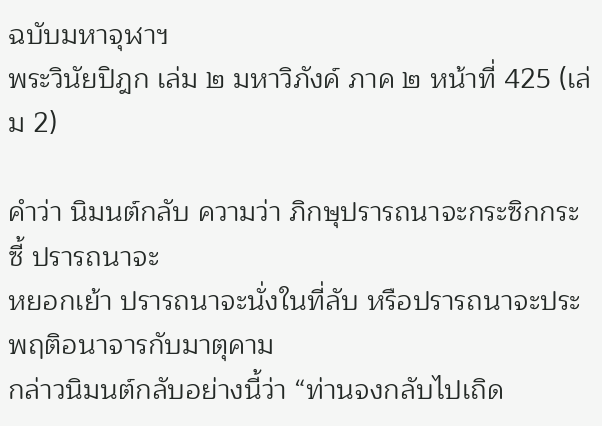ฉบับมหาจุฬาฯ
พระวินัยปิฎก เล่ม ๒ มหาวิภังค์ ภาค ๒ หน้าที่ 425 (เล่ม 2)

คำว่า นิมนต์กลับ ความว่า ภิกษุปรารถนาจะกระซิกกระซี้ ปรารถนาจะ
หยอกเย้า ปรารถนาจะนั่งในที่ลับ หรือปรารถนาจะประพฤติอนาจารกับมาตุคาม
กล่าวนิมนต์กลับอย่างนี้ว่า “ท่านจงกลับไปเถิด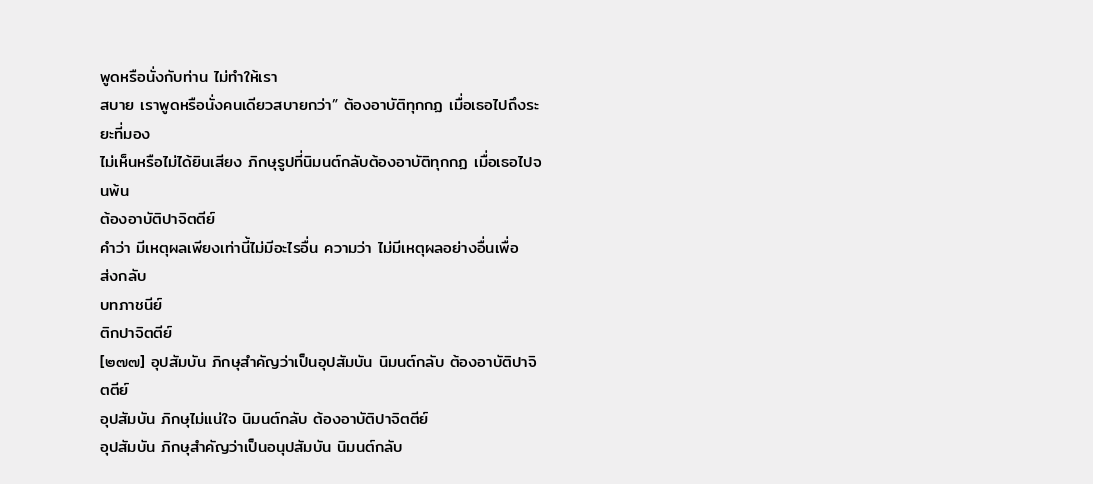พูดหรือนั่งกับท่าน ไม่ทำให้เรา
สบาย เราพูดหรือนั่งคนเดียวสบายกว่า” ต้องอาบัติทุกกฏ เมื่อเธอไปถึงระยะที่มอง
ไม่เห็นหรือไม่ได้ยินเสียง ภิกษุรูปที่นิมนต์กลับต้องอาบัติทุกกฏ เมื่อเธอไปจนพ้น
ต้องอาบัติปาจิตตีย์
คำว่า มีเหตุผลเพียงเท่านี้ไม่มีอะไรอื่น ความว่า ไม่มีเหตุผลอย่างอื่นเพื่อ
ส่งกลับ
บทภาชนีย์
ติกปาจิตตีย์
[๒๗๗] อุปสัมบัน ภิกษุสำคัญว่าเป็นอุปสัมบัน นิมนต์กลับ ต้องอาบัติปาจิตตีย์
อุปสัมบัน ภิกษุไม่แน่ใจ นิมนต์กลับ ต้องอาบัติปาจิตตีย์
อุปสัมบัน ภิกษุสำคัญว่าเป็นอนุปสัมบัน นิมนต์กลับ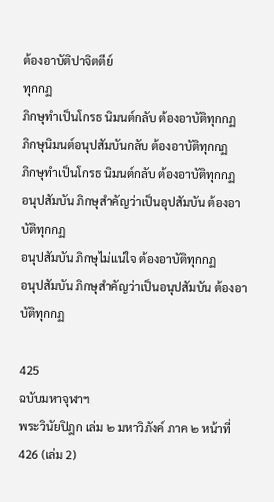ต้องอาบัติปาจิตตีย์
ทุกกฏ
ภิกษุทำเป็นโกรธ นิมนต์กลับ ต้องอาบัติทุกกฏ
ภิกษุนิมนต์อนุปสัมบันกลับ ต้องอาบัติทุกกฏ
ภิกษุทำเป็นโกรธ นิมนต์กลับ ต้องอาบัติทุกกฏ
อนุปสัมบัน ภิกษุสำคัญว่าเป็นอุปสัมบัน ต้องอาบัติทุกกฏ
อนุปสัมบัน ภิกษุไม่แน่ใจ ต้องอาบัติทุกกฏ
อนุปสัมบัน ภิกษุสำคัญว่าเป็นอนุปสัมบัน ต้องอาบัติทุกกฏ

425
ฉบับมหาจุฬาฯ
พระวินัยปิฎก เล่ม ๒ มหาวิภังค์ ภาค ๒ หน้าที่ 426 (เล่ม 2)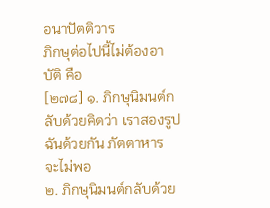อนาปัตติวาร
ภิกษุต่อไปนี้ไม่ต้องอาบัติ คือ
[๒๗๘] ๑. ภิกษุนิมนต์กลับด้วยคิดว่า เราสองรูปฉันด้วยกัน ภัตตาหาร
จะไม่พอ
๒. ภิกษุนิมนต์กลับด้วย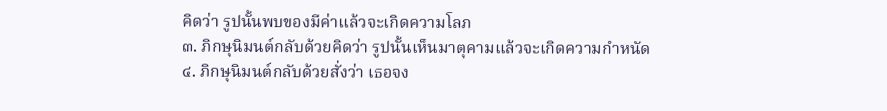คิดว่า รูปนั้นพบของมีค่าแล้วจะเกิดความโลภ
๓. ภิกษุนิมนต์กลับด้วยคิดว่า รูปนั้นเห็นมาตุคามแล้วจะเกิดความกำหนัด
๔. ภิกษุนิมนต์กลับด้วยสั่งว่า เธอจง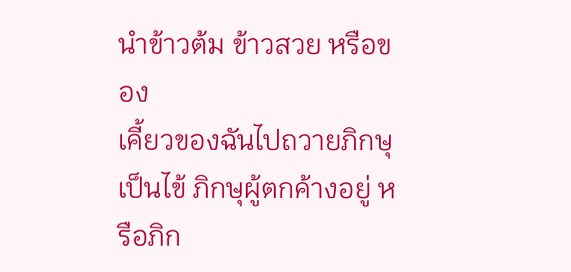นำข้าวต้ม ข้าวสวย หรือของ
เคี้ยวของฉันไปถวายภิกษุเป็นไข้ ภิกษุผู้ตกค้างอยู่ หรือภิก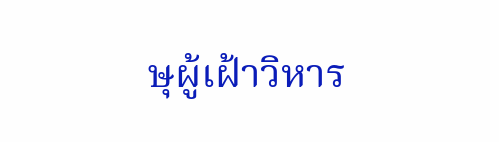ษุผู้เฝ้าวิหาร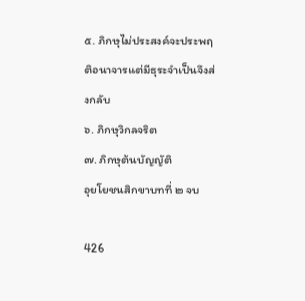๕. ภิกษุไม่ประสงค์จะประพฤติอนาจารแต่มีธุระจำเป็นจึงส่งกลับ
๖. ภิกษุวิกลจริต
๗. ภิกษุต้นบัญญัติ
อุยโยชนสิกขาบทที่ ๒ จบ

426